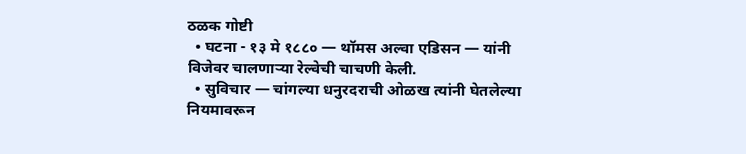ठळक गोष्टी
  • घटना - १३ मे १८८० — थॉमस अल्वा एडिसन — यांनी विजेवर चालणाऱ्या रेल्वेची चाचणी केली.
  • सुविचार — चांगल्या धनुरदराची ओळख त्यांनी घेतलेल्या नियमावरून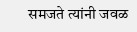समजते त्यांनी जवळ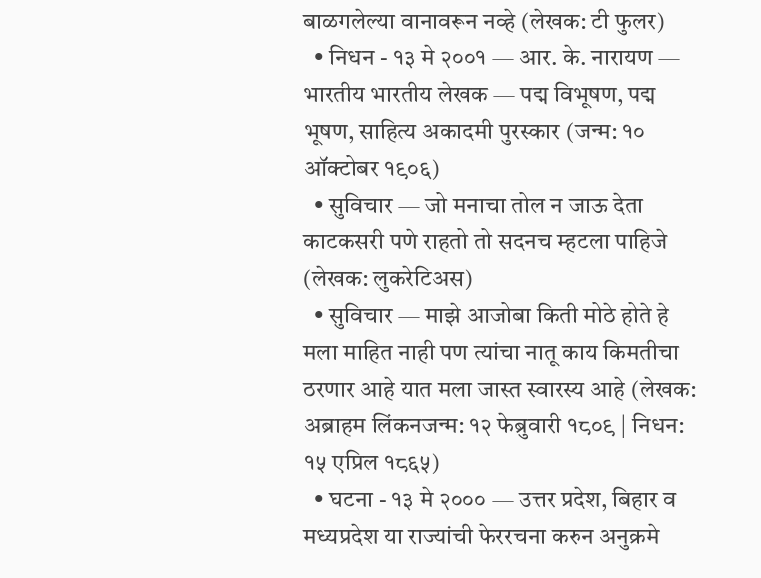बाळगलेल्या वानावरून नव्हे (लेखक: टी फुलर)
  • निधन - १३ मे २००१ — आर. के. नारायण — भारतीय भारतीय लेखक — पद्म विभूषण, पद्म भूषण, साहित्य अकादमी पुरस्कार (जन्म: १० ऑक्टोबर १९०६)
  • सुविचार — जो मनाचा तोल न जाऊ देता काटकसरी पणे राहतो तो सदनच म्हटला पाहिजे (लेखक: लुकरेटिअस)
  • सुविचार — माझे आजोबा किती मोठे होते हे मला माहित नाही पण त्यांचा नातू काय किमतीचा ठरणार आहे यात मला जास्त स्वारस्य आहे (लेखक: अब्राहम लिंकनजन्म: १२ फेब्रुवारी १८०९ | निधन: १५ एप्रिल १८६५)
  • घटना - १३ मे २००० — उत्तर प्रदेश, बिहार व मध्यप्रदेश या राज्यांची फेररचना करुन अनुक्रमे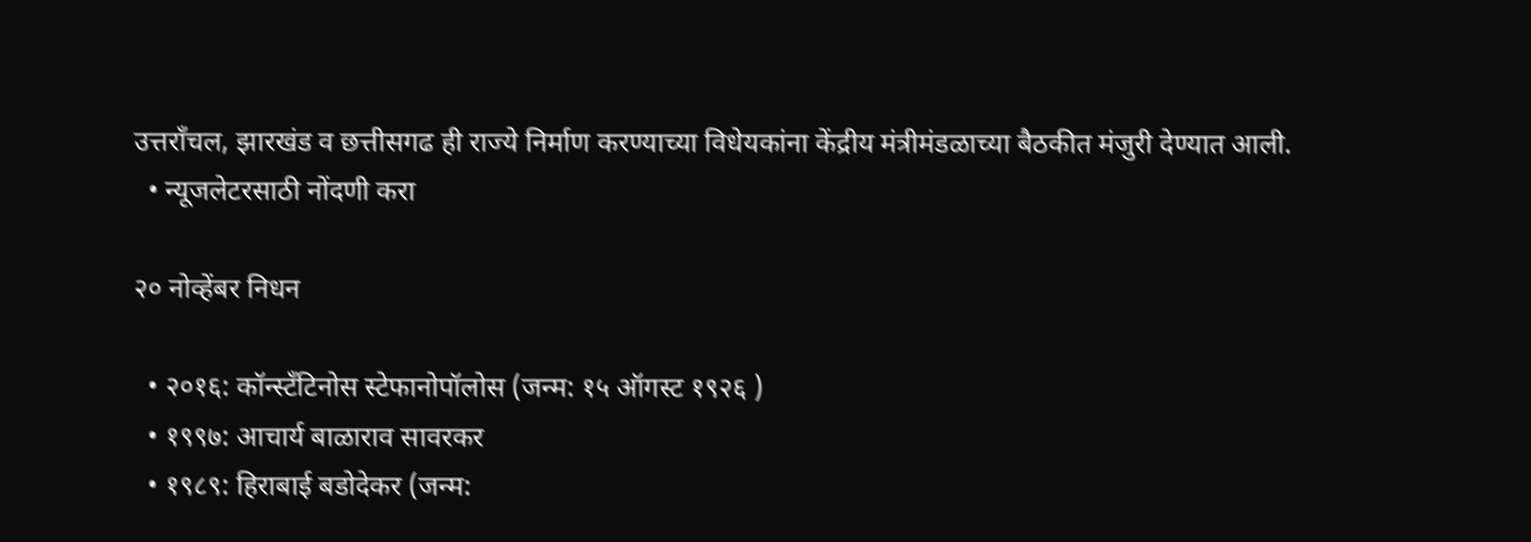उत्तराँचल, झारखंड व छत्तीसगढ ही राज्ये निर्माण करण्याच्या विधेयकांना केंद्रीय मंत्रीमंडळाच्या बैठकीत मंजुरी देण्यात आली.
  • न्यूजलेटरसाठी नोंदणी करा

२० नोव्हेंबर निधन

  • २०१६: कॉन्स्टँटिनोस स्टेफानोपॉलोस (जन्म: १५ ऑगस्ट १९२६ )
  • १९९७: आचार्य बाळाराव सावरकर
  • १९८९: हिराबाई बडोदेकर (जन्म: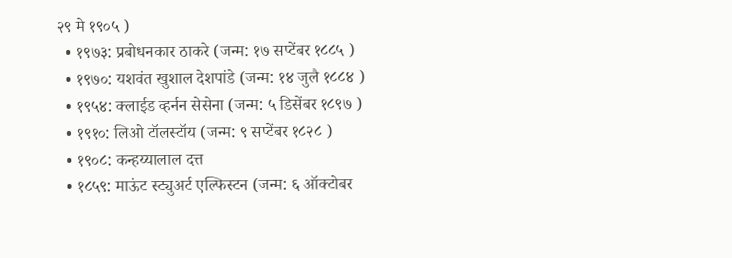२९ मे १९०५ )
  • १९७३: प्रबोधनकार ठाकरे (जन्म: १७ सप्टेंबर १८८५ )
  • १९७०: यशवंत खुशाल देशपांडे (जन्म: १४ जुलै १८८४ )
  • १९५४: क्लाईड व्हर्नन सेसेना (जन्म: ५ डिसेंबर १८९७ )
  • १९१०: लिओ टॉलस्टॉय (जन्म: ९ सप्टेंबर १८२८ )
  • १९०८: कन्हय्यालाल दत्त
  • १८५९: माऊंट स्ट्युअर्ट एल्फिस्टन (जन्म: ६ ऑक्टोबर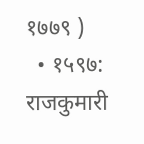१७७९ )
  • १५९७: राजकुमारी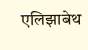एलिझाबेथ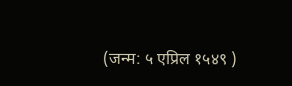(जन्म: ५ एप्रिल १५४९ )